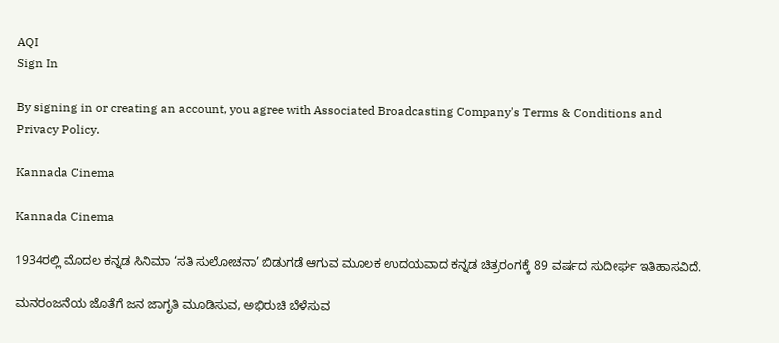AQI
Sign In

By signing in or creating an account, you agree with Associated Broadcasting Company's Terms & Conditions and Privacy Policy.

Kannada Cinema

Kannada Cinema

1934ರಲ್ಲಿ ಮೊದಲ ಕನ್ನಡ ಸಿನಿಮಾ ‘ಸತಿ ಸುಲೋಚನಾ’ ಬಿಡುಗಡೆ ಆಗುವ ಮೂಲಕ ಉದಯವಾದ ಕನ್ನಡ ಚಿತ್ರರಂಗಕ್ಕೆ 89 ವರ್ಷದ ಸುದೀರ್ಘ ಇತಿಹಾಸವಿದೆ.

ಮನರಂಜನೆಯ ಜೊತೆಗೆ ಜನ ಜಾಗೃತಿ ಮೂಡಿಸುವ, ಅಭಿರುಚಿ ಬೆಳೆಸುವ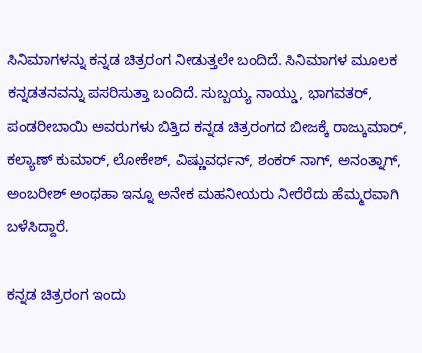ಸಿನಿಮಾಗಳನ್ನು ಕನ್ನಡ ಚಿತ್ರರಂಗ ನೀಡುತ್ತಲೇ ಬಂದಿದೆ. ಸಿನಿಮಾಗಳ ಮೂಲಕ ಕನ್ನಡತನವನ್ನು ಪಸರಿಸುತ್ತಾ ಬಂದಿದೆ. ಸುಬ್ಬಯ್ಯ ನಾಯ್ಡು, ಭಾಗವತರ್, ಪಂಡರೀಬಾಯಿ ಅವರುಗಳು ಬಿತ್ತಿದ ಕನ್ನಡ ಚಿತ್ರರಂಗದ ಬೀಜಕ್ಕೆ ರಾಜ್ಕುಮಾರ್, ಕಲ್ಯಾಣ್ ಕುಮಾರ್, ಲೋಕೇಶ್, ವಿಷ್ಣುವರ್ಧನ್, ಶಂಕರ್ ನಾಗ್, ಅನಂತ್ನಾಗ್, ಅಂಬರೀಶ್ ಅಂಥಹಾ ಇನ್ನೂ ಅನೇಕ ಮಹನೀಯರು ನೀರೆರೆದು ಹೆಮ್ಮರವಾಗಿ ಬಳೆಸಿದ್ದಾರೆ.

ಕನ್ನಡ ಚಿತ್ರರಂಗ ಇಂದು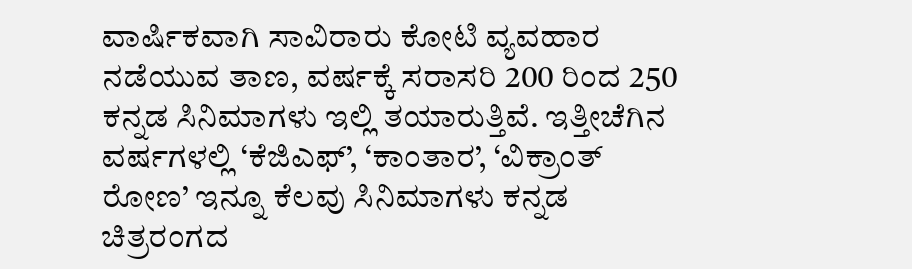ವಾರ್ಷಿಕವಾಗಿ ಸಾವಿರಾರು ಕೋಟಿ ವ್ಯವಹಾರ ನಡೆಯುವ ತಾಣ, ವರ್ಷಕ್ಕೆ ಸರಾಸರಿ 200 ರಿಂದ 250 ಕನ್ನಡ ಸಿನಿಮಾಗಳು ಇಲ್ಲಿ ತಯಾರುತ್ತಿವೆ. ಇತ್ತೀಚೆಗಿನ ವರ್ಷಗಳಲ್ಲಿ ‘ಕೆಜಿಎಫ್’, ‘ಕಾಂತಾರ’, ‘ವಿಕ್ರಾಂತ್ ರೋಣ’ ಇನ್ನೂ ಕೆಲವು ಸಿನಿಮಾಗಳು ಕನ್ನಡ ಚಿತ್ರರಂಗದ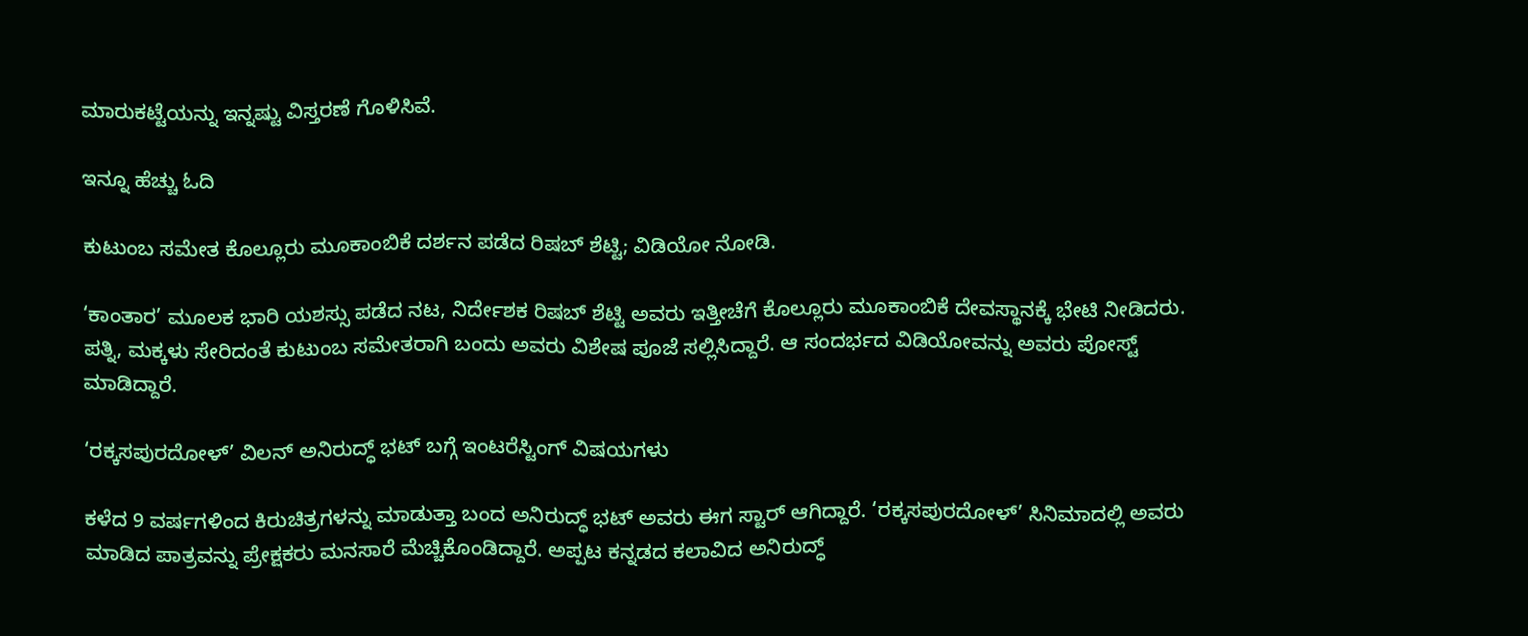ಮಾರುಕಟ್ಟೆಯನ್ನು ಇನ್ನಷ್ಟು ವಿಸ್ತರಣೆ ಗೊಳಿಸಿವೆ.

ಇನ್ನೂ ಹೆಚ್ಚು ಓದಿ

ಕುಟುಂಬ ಸಮೇತ ಕೊಲ್ಲೂರು ಮೂಕಾಂಬಿಕೆ ದರ್ಶನ ಪಡೆದ ರಿಷಬ್ ಶೆಟ್ಟಿ; ವಿಡಿಯೋ ನೋಡಿ.

‘ಕಾಂತಾರ’ ಮೂಲಕ ಭಾರಿ ಯಶಸ್ಸು ಪಡೆದ ನಟ, ನಿರ್ದೇಶಕ ರಿಷಬ್ ಶೆಟ್ಟಿ ಅವರು ಇತ್ತೀಚೆಗೆ ಕೊಲ್ಲೂರು ಮೂಕಾಂಬಿಕೆ ದೇವಸ್ಥಾನಕ್ಕೆ ಭೇಟಿ ನೀಡಿದರು. ಪತ್ನಿ, ಮಕ್ಕಳು ಸೇರಿದಂತೆ ಕುಟುಂಬ ಸಮೇತರಾಗಿ ಬಂದು ಅವರು ವಿಶೇಷ ಪೂಜೆ ಸಲ್ಲಿಸಿದ್ದಾರೆ. ಆ ಸಂದರ್ಭದ ವಿಡಿಯೋವನ್ನು ಅವರು ಪೋಸ್ಟ್ ಮಾಡಿದ್ದಾರೆ.

‘ರಕ್ಕಸಪುರದೋಳ್’ ವಿಲನ್ ಅನಿರುದ್ಧ್ ಭಟ್ ಬಗ್ಗೆ ಇಂಟರೆಸ್ಟಿಂಗ್ ವಿಷಯಗಳು

ಕಳೆದ 9 ವರ್ಷಗಳಿಂದ ಕಿರುಚಿತ್ರಗಳನ್ನು ಮಾಡುತ್ತಾ ಬಂದ ಅನಿರುದ್ಧ್ ಭಟ್ ಅವರು ಈಗ ಸ್ಟಾರ್ ಆಗಿದ್ದಾರೆ. ‘ರಕ್ಕಸಪುರದೋಳ್’ ಸಿನಿಮಾದಲ್ಲಿ ಅವರು ಮಾಡಿದ ಪಾತ್ರವನ್ನು ಪ್ರೇಕ್ಷಕರು ಮನಸಾರೆ ಮೆಚ್ಚಿಕೊಂಡಿದ್ದಾರೆ. ಅಪ್ಪಟ ಕನ್ನಡದ ಕಲಾವಿದ ಅನಿರುದ್ಧ್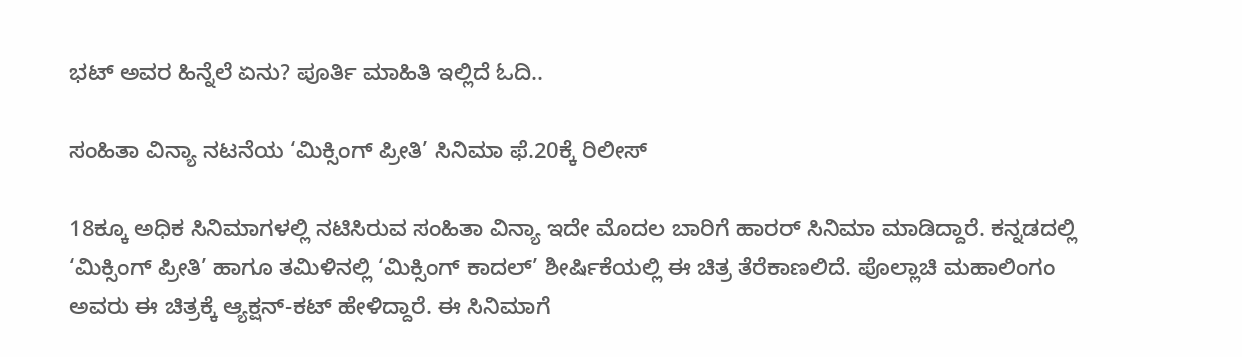ಭಟ್ ಅವರ ಹಿನ್ನೆಲೆ ಏನು? ಪೂರ್ತಿ ಮಾಹಿತಿ ಇಲ್ಲಿದೆ ಓದಿ..

ಸಂಹಿತಾ ವಿನ್ಯಾ ನಟನೆಯ ‘ಮಿಕ್ಸಿಂಗ್ ಪ್ರೀತಿ’ ಸಿನಿಮಾ ಫೆ.20ಕ್ಕೆ ರಿಲೀಸ್

18ಕ್ಕೂ ಅಧಿಕ ಸಿನಿಮಾಗಳಲ್ಲಿ ನಟಿಸಿರುವ ಸಂಹಿತಾ ವಿನ್ಯಾ ಇದೇ ಮೊದಲ ಬಾರಿಗೆ ಹಾರರ್ ಸಿನಿಮಾ ಮಾಡಿದ್ದಾರೆ. ಕನ್ನಡದಲ್ಲಿ ‘ಮಿಕ್ಸಿಂಗ್ ಪ್ರೀತಿ’ ಹಾಗೂ ತಮಿಳಿನಲ್ಲಿ ‘ಮಿಕ್ಸಿಂಗ್ ಕಾದಲ್’ ಶೀರ್ಷಿಕೆಯಲ್ಲಿ ಈ ಚಿತ್ರ ತೆರೆಕಾಣಲಿದೆ. ಪೊಲ್ಲಾಚಿ ಮಹಾಲಿಂಗಂ ಅವರು ಈ ಚಿತ್ರಕ್ಕೆ ಆ್ಯಕ್ಷನ್-ಕಟ್ ಹೇಳಿದ್ದಾರೆ. ಈ ಸಿನಿಮಾಗೆ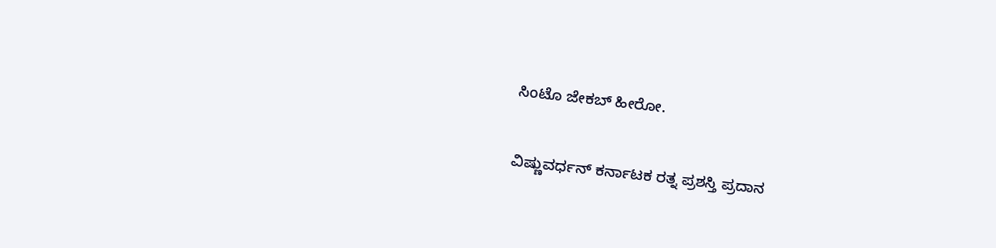ಸಿಂಟೊ ಜೇಕಬ್ ಹೀರೋ.

ವಿಷ್ಣುವರ್ಧನ್ ಕರ್ನಾಟಕ ರತ್ನ ಪ್ರಶಸ್ತಿ ಪ್ರದಾನ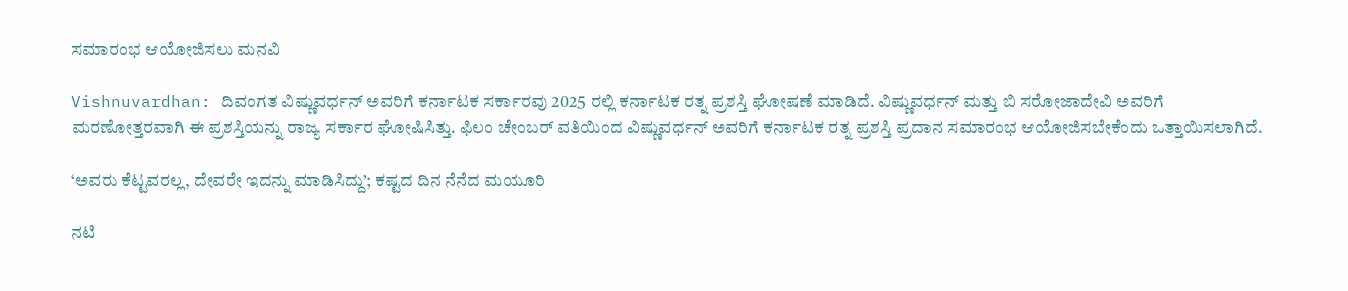ಸಮಾರಂಭ ಆಯೋಜಿಸಲು ಮನವಿ

Vishnuvardhan: ದಿವಂಗತ ವಿಷ್ಣುವರ್ಧನ್ ಅವರಿಗೆ ಕರ್ನಾಟಕ ಸರ್ಕಾರವು 2025 ರಲ್ಲಿ ಕರ್ನಾಟಕ ರತ್ನ ಪ್ರಶಸ್ತಿ ಘೋಷಣೆ ಮಾಡಿದೆ. ವಿಷ್ಣುವರ್ಧನ್ ಮತ್ತು ಬಿ ಸರೋಜಾದೇವಿ ಅವರಿಗೆ ಮರಣೋತ್ತರವಾಗಿ ಈ ಪ್ರಶಸ್ತಿಯನ್ನು ರಾಜ್ಯ ಸರ್ಕಾರ ಘೋಷಿಸಿತ್ತು. ಫಿಲಂ ಚೇಂಬರ್ ವತಿಯಿಂದ ವಿಷ್ಣುವರ್ಧನ್ ಅವರಿಗೆ ಕರ್ನಾಟಕ ರತ್ನ ಪ್ರಶಸ್ತಿ ಪ್ರದಾನ ಸಮಾರಂಭ ಆಯೋಜಿಸಬೇಕೆಂದು ಒತ್ತಾಯಿಸಲಾಗಿದೆ.

‘ಅವರು ಕೆಟ್ಟವರಲ್ಲ, ದೇವರೇ ಇದನ್ನು ಮಾಡಿಸಿದ್ದು’; ಕಷ್ಟದ ದಿನ ನೆನೆದ ಮಯೂರಿ

ನಟಿ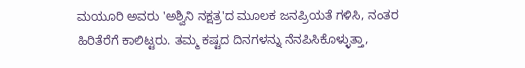ಮಯೂರಿ ಅವರು 'ಅಶ್ವಿನಿ ನಕ್ಷತ್ರ'ದ ಮೂಲಕ ಜನಪ್ರಿಯತೆ ಗಳಿಸಿ, ನಂತರ ಹಿರಿತೆರೆಗೆ ಕಾಲಿಟ್ಟರು. ತಮ್ಮ ಕಷ್ಟದ ದಿನಗಳನ್ನು ನೆನಪಿಸಿಕೊಳ್ಳುತ್ತಾ,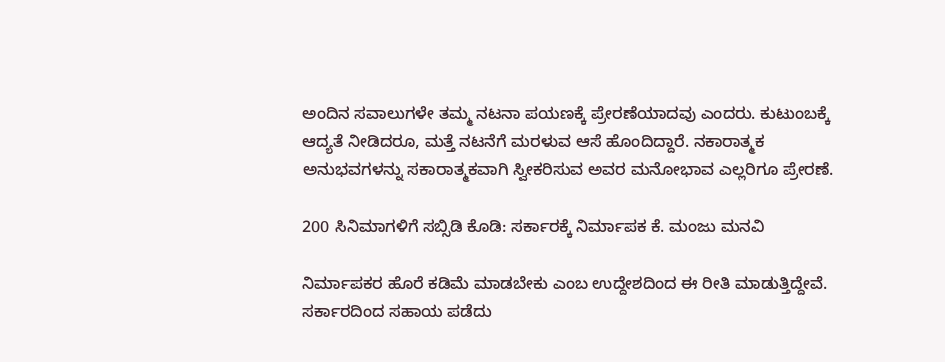ಅಂದಿನ ಸವಾಲುಗಳೇ ತಮ್ಮ ನಟನಾ ಪಯಣಕ್ಕೆ ಪ್ರೇರಣೆಯಾದವು ಎಂದರು. ಕುಟುಂಬಕ್ಕೆ ಆದ್ಯತೆ ನೀಡಿದರೂ, ಮತ್ತೆ ನಟನೆಗೆ ಮರಳುವ ಆಸೆ ಹೊಂದಿದ್ದಾರೆ. ನಕಾರಾತ್ಮಕ ಅನುಭವಗಳನ್ನು ಸಕಾರಾತ್ಮಕವಾಗಿ ಸ್ವೀಕರಿಸುವ ಅವರ ಮನೋಭಾವ ಎಲ್ಲರಿಗೂ ಪ್ರೇರಣೆ.

200 ಸಿನಿಮಾಗಳಿಗೆ ಸಬ್ಸಿಡಿ ಕೊಡಿ: ಸರ್ಕಾರಕ್ಕೆ ನಿರ್ಮಾಪಕ ಕೆ. ಮಂಜು ಮನವಿ

ನಿರ್ಮಾಪಕರ ಹೊರೆ ಕಡಿಮೆ ಮಾಡಬೇಕು ಎಂಬ ಉದ್ದೇಶದಿಂದ ಈ ರೀತಿ ಮಾಡುತ್ತಿದ್ದೇವೆ. ಸರ್ಕಾರದಿಂದ ಸಹಾಯ ಪಡೆದು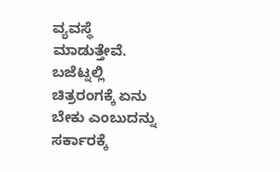ವ್ಯವಸ್ಥೆ ಮಾಡುತ್ತೇವೆ. ಬಜೆಟ್ನಲ್ಲಿ ಚಿತ್ರರಂಗಕ್ಕೆ ಏನು ಬೇಕು ಎಂಬುದನ್ನು ಸರ್ಕಾರಕ್ಕೆ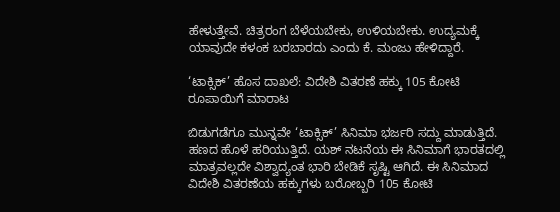ಹೇಳುತ್ತೇವೆ. ಚಿತ್ರರಂಗ ಬೆಳೆಯಬೇಕು, ಉಳಿಯಬೇಕು. ಉದ್ಯಮಕ್ಕೆ ಯಾವುದೇ ಕಳಂಕ ಬರಬಾರದು ಎಂದು ಕೆ. ಮಂಜು ಹೇಳಿದ್ದಾರೆ.

‘ಟಾಕ್ಸಿಕ್’ ಹೊಸ ದಾಖಲೆ: ವಿದೇಶಿ ವಿತರಣೆ ಹಕ್ಕು 105 ಕೋಟಿ ರೂಪಾಯಿಗೆ ಮಾರಾಟ

ಬಿಡುಗಡೆಗೂ ಮುನ್ನವೇ ‘ಟಾಕ್ಸಿಕ್’ ಸಿನಿಮಾ ಭರ್ಜರಿ ಸದ್ದು ಮಾಡುತ್ತಿದೆ. ಹಣದ ಹೊಳೆ ಹರಿಯುತ್ತಿದೆ. ಯಶ್ ನಟನೆಯ ಈ ಸಿನಿಮಾಗೆ ಭಾರತದಲ್ಲಿ ಮಾತ್ರವಲ್ಲದೇ ವಿಶ್ವಾದ್ಯಂತ ಭಾರಿ ಬೇಡಿಕೆ ಸೃಷ್ಟಿ ಆಗಿದೆ. ಈ ಸಿನಿಮಾದ ವಿದೇಶಿ ವಿತರಣೆಯ ಹಕ್ಕುಗಳು ಬರೋಬ್ಬರಿ 105 ಕೋಟಿ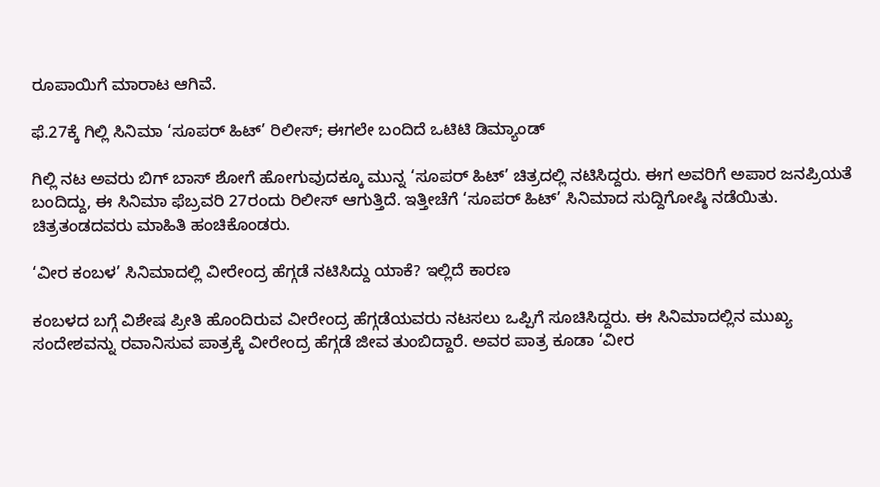ರೂಪಾಯಿಗೆ ಮಾರಾಟ ಆಗಿವೆ.

ಫೆ.27ಕ್ಕೆ ಗಿಲ್ಲಿ ಸಿನಿಮಾ ‘ಸೂಪರ್ ಹಿಟ್’ ರಿಲೀಸ್; ಈಗಲೇ ಬಂದಿದೆ ಒಟಿಟಿ ಡಿಮ್ಯಾಂಡ್

ಗಿಲ್ಲಿ ನಟ ಅವರು ಬಿಗ್ ಬಾಸ್ ಶೋಗೆ ಹೋಗುವುದಕ್ಕೂ ಮುನ್ನ ‘ಸೂಪರ್ ಹಿಟ್’ ಚಿತ್ರದಲ್ಲಿ ನಟಿಸಿದ್ದರು. ಈಗ ಅವರಿಗೆ ಅಪಾರ ಜನಪ್ರಿಯತೆ ಬಂದಿದ್ದು, ಈ ಸಿನಿಮಾ ಫೆಬ್ರವರಿ 27ರಂದು ರಿಲೀಸ್ ಆಗುತ್ತಿದೆ. ಇತ್ತೀಚೆಗೆ ‘ಸೂಪರ್ ಹಿಟ್’ ಸಿನಿಮಾದ ಸುದ್ದಿಗೋಷ್ಠಿ ನಡೆಯಿತು. ಚಿತ್ರತಂಡದವರು ಮಾಹಿತಿ ಹಂಚಿಕೊಂಡರು.

‘ವೀರ ಕಂಬಳ’ ಸಿನಿಮಾದಲ್ಲಿ ವೀರೇಂದ್ರ ಹೆಗ್ಗಡೆ ನಟಿಸಿದ್ದು ಯಾಕೆ? ಇಲ್ಲಿದೆ ಕಾರಣ

ಕಂಬಳದ ಬಗ್ಗೆ ವಿಶೇಷ ಪ್ರೀತಿ ಹೊಂದಿರುವ ವೀರೇಂದ್ರ ಹೆಗ್ಗಡೆಯವರು ನಟಸಲು ಒಪ್ಪಿಗೆ ಸೂಚಿಸಿದ್ದರು. ಈ ಸಿನಿಮಾದಲ್ಲಿನ ಮುಖ್ಯ ಸಂದೇಶವನ್ನು ರವಾನಿಸುವ ಪಾತ್ರಕ್ಕೆ ವೀರೇಂದ್ರ ಹೆಗ್ಗಡೆ ಜೀವ ತುಂಬಿದ್ದಾರೆ. ಅವರ ಪಾತ್ರ ಕೂಡಾ ‘ವೀರ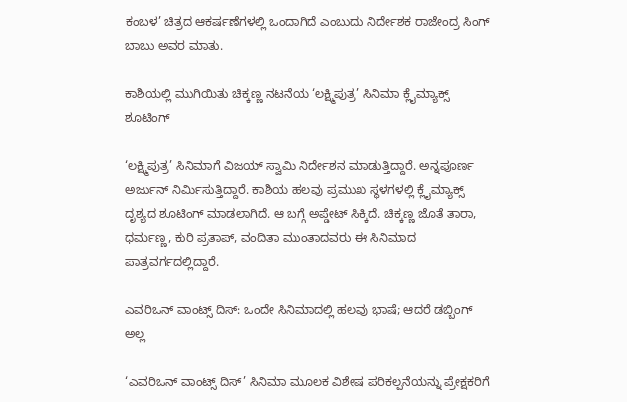ಕಂಬಳ’ ಚಿತ್ರದ ಆಕರ್ಷಣೆಗಳಲ್ಲಿ ಒಂದಾಗಿದೆ ಎಂಬುದು ನಿರ್ದೇಶಕ ರಾಜೇಂದ್ರ ಸಿಂಗ್ ಬಾಬು ಅವರ ಮಾತು.

ಕಾಶಿಯಲ್ಲಿ ಮುಗಿಯಿತು ಚಿಕ್ಕಣ್ಣ ನಟನೆಯ ‘ಲಕ್ಷ್ಮಿಪುತ್ರ’ ಸಿನಿಮಾ ಕ್ಲೈಮ್ಯಾಕ್ಸ್ ಶೂಟಿಂಗ್

‘ಲಕ್ಷ್ಮಿಪುತ್ರ’ ಸಿನಿಮಾಗೆ ವಿಜಯ್ ಸ್ವಾಮಿ ನಿರ್ದೇಶನ ಮಾಡುತ್ತಿದ್ದಾರೆ. ಅನ್ನಪೂರ್ಣ ಅರ್ಜುನ್ ನಿರ್ಮಿಸುತ್ತಿದ್ದಾರೆ. ಕಾಶಿಯ ಹಲವು ಪ್ರಮುಖ ಸ್ಥಳಗಳಲ್ಲಿ ಕ್ಲೈಮ್ಯಾಕ್ಸ್ ದೃಶ್ಯದ ಶೂಟಿಂಗ್ ಮಾಡಲಾಗಿದೆ. ಆ ಬಗ್ಗೆ ಅಪ್ಡೇಟ್ ಸಿಕ್ಕಿದೆ. ಚಿಕ್ಕಣ್ಣ ಜೊತೆ ತಾರಾ, ಧರ್ಮಣ್ಣ, ಕುರಿ ಪ್ರತಾಪ್, ವಂದಿತಾ ಮುಂತಾದವರು ಈ ಸಿನಿಮಾದ ಪಾತ್ರವರ್ಗದಲ್ಲಿದ್ದಾರೆ.

ಎವರಿಒನ್ ವಾಂಟ್ಸ್ ದಿಸ್: ಒಂದೇ ಸಿನಿಮಾದಲ್ಲಿ ಹಲವು ಭಾಷೆ; ಆದರೆ ಡಬ್ಬಿಂಗ್ ಅಲ್ಲ

‘ಎವರಿಒನ್ ವಾಂಟ್ಸ್ ದಿಸ್’ ಸಿನಿಮಾ ಮೂಲಕ ವಿಶೇಷ ಪರಿಕಲ್ಪನೆಯನ್ನು ಪ್ರೇಕ್ಷಕರಿಗೆ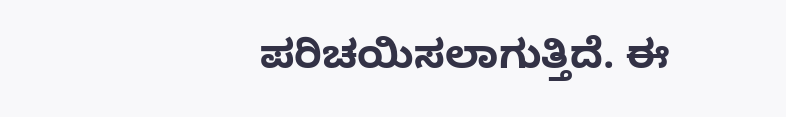ಪರಿಚಯಿಸಲಾಗುತ್ತಿದೆ. ಈ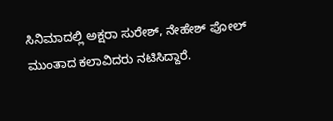ಸಿನಿಮಾದಲ್ಲಿ ಅಕ್ಷರಾ ಸುರೇಶ್, ನೇಹೇಶ್ ಪೋಲ್ ಮುಂತಾದ ಕಲಾವಿದರು ನಟಿಸಿದ್ದಾರೆ.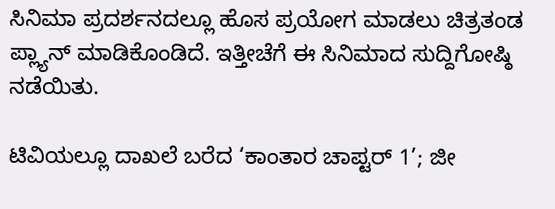ಸಿನಿಮಾ ಪ್ರದರ್ಶನದಲ್ಲೂ ಹೊಸ ಪ್ರಯೋಗ ಮಾಡಲು ಚಿತ್ರತಂಡ ಪ್ಲ್ಯಾನ್ ಮಾಡಿಕೊಂಡಿದೆ. ಇತ್ತೀಚೆಗೆ ಈ ಸಿನಿಮಾದ ಸುದ್ದಿಗೋಷ್ಠಿ ನಡೆಯಿತು.

ಟಿವಿಯಲ್ಲೂ ದಾಖಲೆ ಬರೆದ ‘ಕಾಂತಾರ ಚಾಪ್ಟರ್ 1’; ಜೀ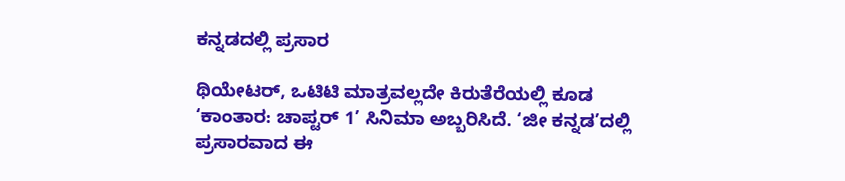ಕನ್ನಡದಲ್ಲಿ ಪ್ರಸಾರ

ಥಿಯೇಟರ್, ಒಟಿಟಿ ಮಾತ್ರವಲ್ಲದೇ ಕಿರುತೆರೆಯಲ್ಲಿ ಕೂಡ ‘ಕಾಂತಾರ: ಚಾಪ್ಟರ್ 1’ ಸಿನಿಮಾ ಅಬ್ಬರಿಸಿದೆ. ‘ಜೀ ಕನ್ನಡ’ದಲ್ಲಿ ಪ್ರಸಾರವಾದ ಈ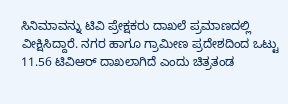ಸಿನಿಮಾವನ್ನು ಟಿವಿ ಪ್ರೇಕ್ಷಕರು ದಾಖಲೆ ಪ್ರಮಾಣದಲ್ಲಿ ವೀಕ್ಷಿಸಿದ್ದಾರೆ. ನಗರ ಹಾಗೂ ಗ್ರಾಮೀಣ ಪ್ರದೇಶದಿಂದ ಒಟ್ಟು 11.56 ಟಿವಿಆರ್ ದಾಖಲಾಗಿದೆ ಎಂದು ಚಿತ್ರತಂಡ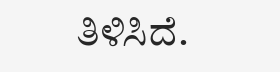ತಿಳಿಸಿದೆ.